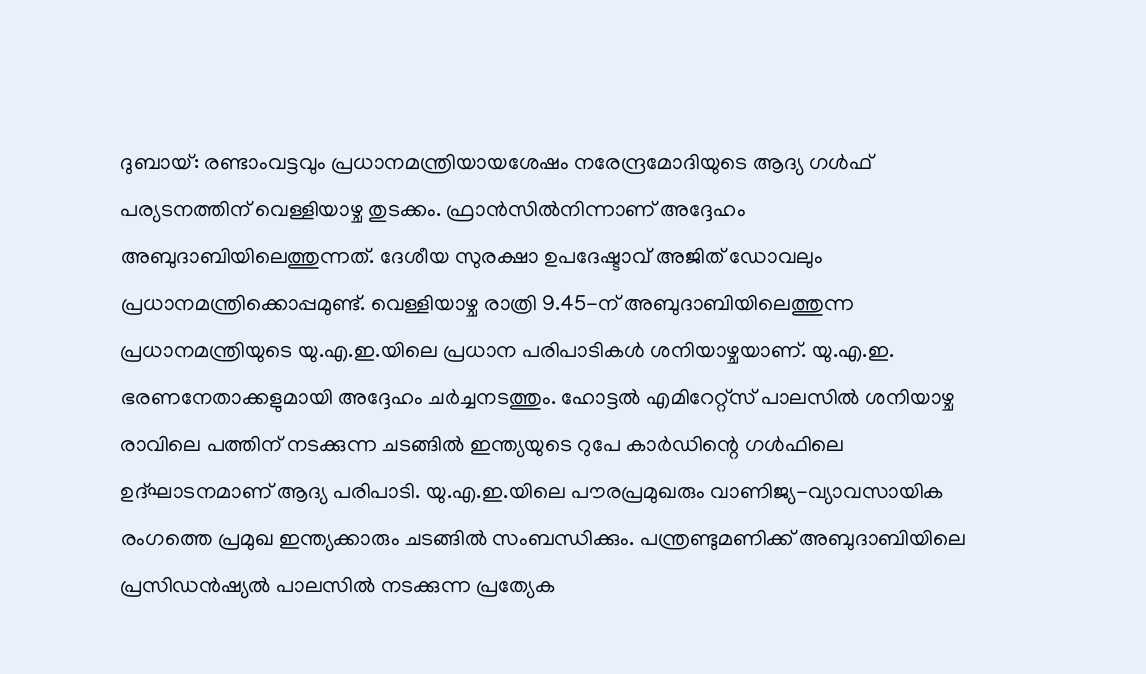ദുബായ്: രണ്ടാംവട്ടവും പ്രധാനമന്ത്രിയായശേഷം നരേന്ദ്രമോദിയുടെ ആദ്യ ഗൾഫ് പര്യടനത്തിന് വെള്ളിയാഴ്ച തുടക്കം. ഫ്രാൻസിൽനിന്നാണ് അദ്ദേഹം അബുദാബിയിലെത്തുന്നത്. ദേശീയ സുരക്ഷാ ഉപദേഷ്ടാവ് അജിത് ഡോവലും പ്രധാനമന്ത്രിക്കൊപ്പമുണ്ട്. വെള്ളിയാഴ്ച രാത്രി 9.45-ന് അബുദാബിയിലെത്തുന്ന പ്രധാനമന്ത്രിയുടെ യു.എ.ഇ.യിലെ പ്രധാന പരിപാടികൾ ശനിയാഴ്ചയാണ്. യു.എ.ഇ. ഭരണനേതാക്കളുമായി അദ്ദേഹം ചർച്ചനടത്തും. ഹോട്ടൽ എമിറേറ്റ്സ് പാലസിൽ ശനിയാഴ്ച രാവിലെ പത്തിന് നടക്കുന്ന ചടങ്ങിൽ ഇന്ത്യയുടെ റുപേ കാർഡിന്റെ ഗൾഫിലെ ഉദ്ഘാടനമാണ് ആദ്യ പരിപാടി. യു.എ.ഇ.യിലെ പൗരപ്രമുഖരും വാണിജ്യ-വ്യാവസായിക രംഗത്തെ പ്രമുഖ ഇന്ത്യക്കാരും ചടങ്ങിൽ സംബന്ധിക്കും. പന്ത്രണ്ടുമണിക്ക് അബുദാബിയിലെ പ്രസിഡൻഷ്യൽ പാലസിൽ നടക്കുന്ന പ്രത്യേക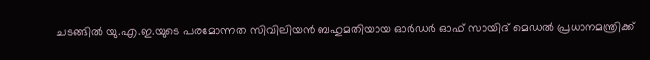ചടങ്ങിൽ യു.എ.ഇ.യുടെ പരമോന്നത സിവിലിയൻ ബഹുമതിയായ ഓർഡർ ഓഫ് സായിദ് മെഡൽ പ്രധാനമന്ത്രിക്ക്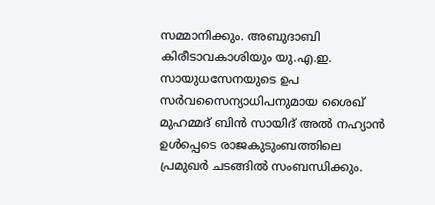സമ്മാനിക്കും. അബുദാബി കിരീടാവകാശിയും യു.എ.ഇ. സായുധസേനയുടെ ഉപ സർവസൈന്യാധിപനുമായ ശൈഖ് മുഹമ്മദ് ബിൻ സായിദ് അൽ നഹ്യാൻ ഉൾപ്പെടെ രാജകുടുംബത്തിലെ പ്രമുഖർ ചടങ്ങിൽ സംബന്ധിക്കും.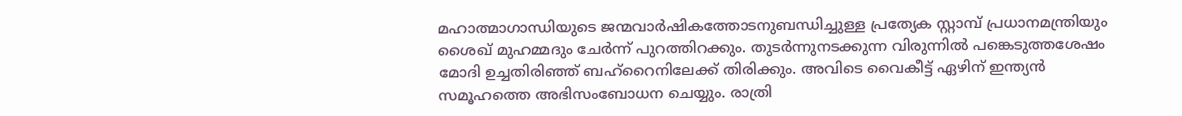മഹാത്മാഗാന്ധിയുടെ ജന്മവാർഷികത്തോടനുബന്ധിച്ചുള്ള പ്രത്യേക സ്റ്റാമ്പ് പ്രധാനമന്ത്രിയും ശൈഖ് മുഹമ്മദും ചേർന്ന് പുറത്തിറക്കും. തുടർന്നുനടക്കുന്ന വിരുന്നിൽ പങ്കെടുത്തശേഷം മോദി ഉച്ചതിരിഞ്ഞ് ബഹ്റൈനിലേക്ക് തിരിക്കും. അവിടെ വൈകീട്ട് ഏഴിന് ഇന്ത്യൻ സമൂഹത്തെ അഭിസംബോധന ചെയ്യും. രാത്രി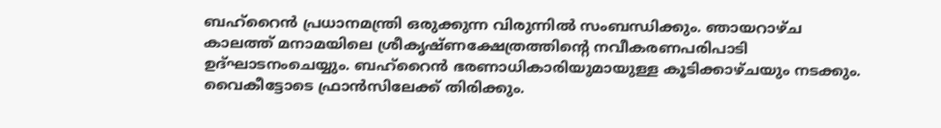ബഹ്റൈൻ പ്രധാനമന്ത്രി ഒരുക്കുന്ന വിരുന്നിൽ സംബന്ധിക്കും. ഞായറാഴ്ച കാലത്ത് മനാമയിലെ ശ്രീകൃഷ്ണക്ഷേത്രത്തിന്റെ നവീകരണപരിപാടി ഉദ്ഘാടനംചെയ്യും. ബഹ്റൈൻ ഭരണാധികാരിയുമായുള്ള കൂടിക്കാഴ്ചയും നടക്കും. വൈകീട്ടോടെ ഫ്രാൻസിലേക്ക് തിരിക്കും.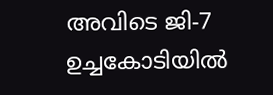അവിടെ ജി-7 ഉച്ചകോടിയിൽ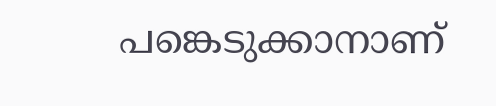പങ്കെടുക്കാനാണ്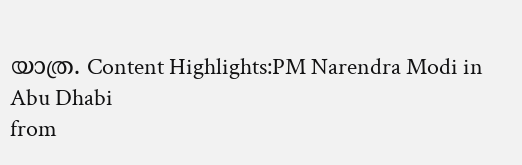യാത്ര. Content Highlights:PM Narendra Modi in Abu Dhabi
from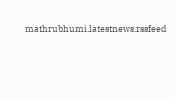mathrubhumi.latestnews.rssfeed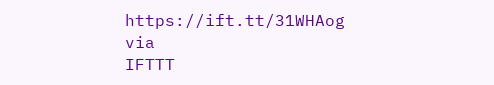https://ift.tt/31WHAog
via
IFTTT